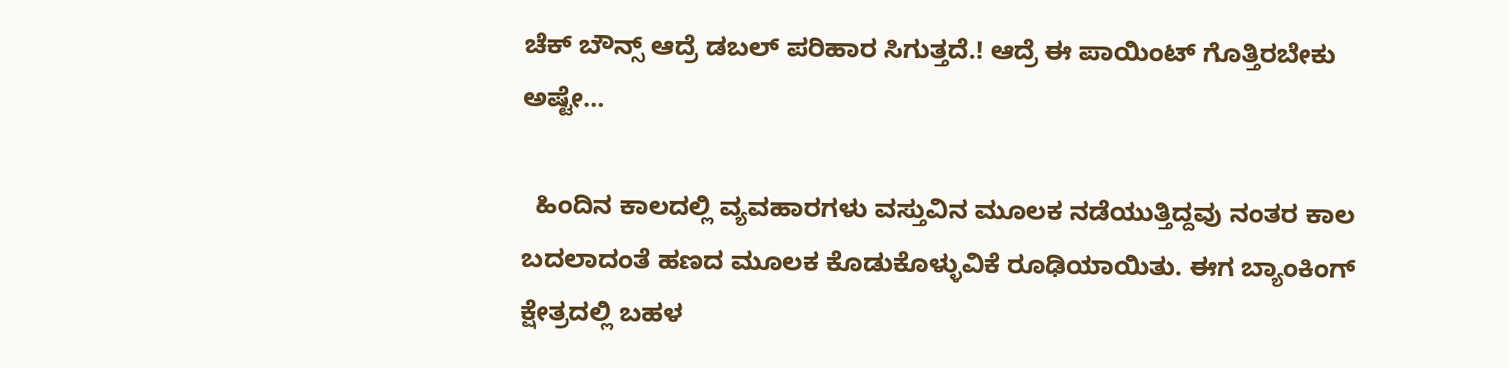ಚೆಕ್ ಬೌನ್ಸ್ ಆದ್ರೆ ಡಬಲ್ ಪರಿಹಾರ ಸಿಗುತ್ತದೆ.! ಆದ್ರೆ ಈ ಪಾಯಿಂಟ್ ಗೊತ್ತಿರಬೇಕು ಅಷ್ಟೇ…

  ಹಿಂದಿನ ಕಾಲದಲ್ಲಿ ವ್ಯವಹಾರಗಳು ವಸ್ತುವಿನ ಮೂಲಕ ನಡೆಯುತ್ತಿದ್ದವು ನಂತರ ಕಾಲ ಬದಲಾದಂತೆ ಹಣದ ಮೂಲಕ ಕೊಡುಕೊಳ್ಳುವಿಕೆ ರೂಢಿಯಾಯಿತು. ಈಗ ಬ್ಯಾಂಕಿಂಗ್ ಕ್ಷೇತ್ರದಲ್ಲಿ ಬಹಳ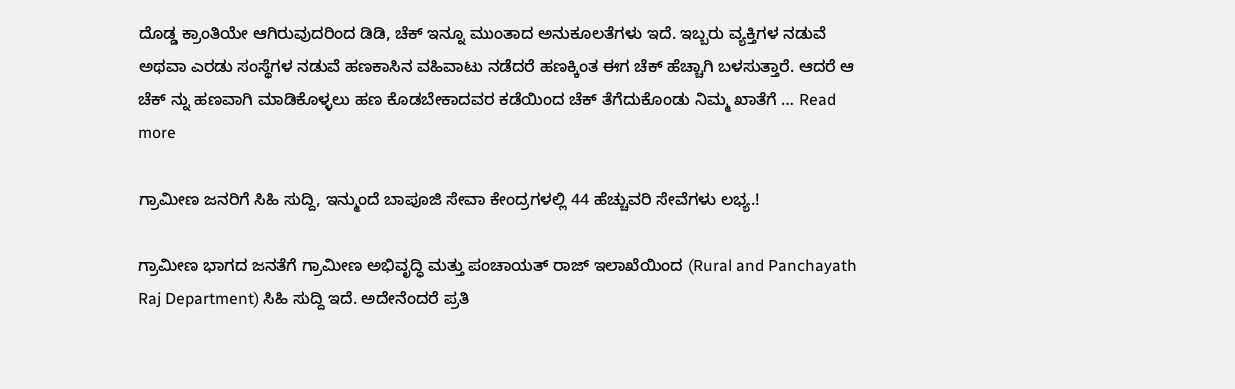ದೊಡ್ಡ ಕ್ರಾಂತಿಯೇ ಆಗಿರುವುದರಿಂದ ಡಿಡಿ, ಚೆಕ್ ಇನ್ನೂ ಮುಂತಾದ ಅನುಕೂಲತೆಗಳು ಇದೆ. ಇಬ್ಬರು ವ್ಯಕ್ತಿಗಳ ನಡುವೆ ಅಥವಾ ಎರಡು ಸಂಸ್ಥೆಗಳ ನಡುವೆ ಹಣಕಾಸಿನ ವಹಿವಾಟು ನಡೆದರೆ ಹಣಕ್ಕಿಂತ ಈಗ ಚೆಕ್ ಹೆಚ್ಚಾಗಿ ಬಳಸುತ್ತಾರೆ. ಆದರೆ ಆ ಚೆಕ್ ನ್ನು ಹಣವಾಗಿ ಮಾಡಿಕೊಳ್ಳಲು ಹಣ ಕೊಡಬೇಕಾದವರ ಕಡೆಯಿಂದ ಚೆಕ್ ತೆಗೆದುಕೊಂಡು ನಿಮ್ಮ ಖಾತೆಗೆ … Read more

ಗ್ರಾಮೀಣ ಜನರಿಗೆ ಸಿಹಿ ಸುದ್ದಿ, ಇನ್ಮುಂದೆ ಬಾಪೂಜಿ ಸೇವಾ ಕೇಂದ್ರಗಳಲ್ಲಿ 44 ಹೆಚ್ಚುವರಿ ಸೇವೆಗಳು ಲಭ್ಯ.!

ಗ್ರಾಮೀಣ ಭಾಗದ ಜನತೆಗೆ ಗ್ರಾಮೀಣ ಅಭಿವೃದ್ಧಿ ಮತ್ತು ಪಂಚಾಯತ್ ರಾಜ್ ಇಲಾಖೆಯಿಂದ (Rural and Panchayath Raj Department) ಸಿಹಿ ಸುದ್ದಿ ಇದೆ. ಅದೇನೆಂದರೆ ಪ್ರತಿ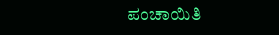ಪಂಚಾಯಿತಿ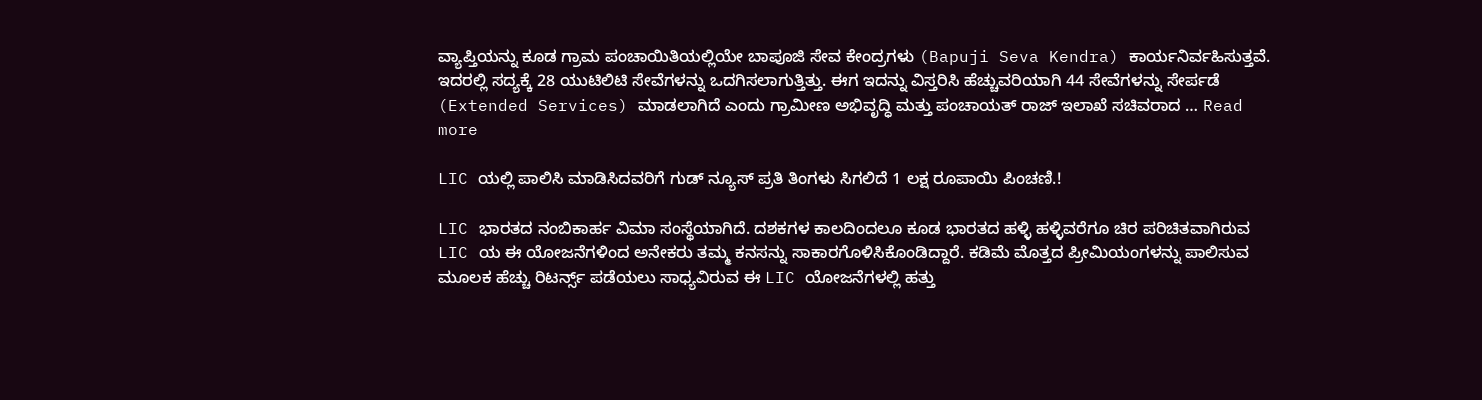ವ್ಯಾಪ್ತಿಯನ್ನು ಕೂಡ ಗ್ರಾಮ ಪಂಚಾಯಿತಿಯಲ್ಲಿಯೇ ಬಾಪೂಜಿ ಸೇವ ಕೇಂದ್ರಗಳು (Bapuji Seva Kendra) ಕಾರ್ಯನಿರ್ವಹಿಸುತ್ತವೆ. ಇದರಲ್ಲಿ ಸದ್ಯಕ್ಕೆ 28 ಯುಟಿಲಿಟಿ ಸೇವೆಗಳನ್ನು ಒದಗಿಸಲಾಗುತ್ತಿತ್ತು. ಈಗ ಇದನ್ನು ವಿಸ್ತರಿಸಿ ಹೆಚ್ಚುವರಿಯಾಗಿ 44 ಸೇವೆಗಳನ್ನು ಸೇರ್ಪಡೆ (Extended Services) ಮಾಡಲಾಗಿದೆ ಎಂದು ಗ್ರಾಮೀಣ ಅಭಿವೃದ್ಧಿ ಮತ್ತು ಪಂಚಾಯತ್ ರಾಜ್ ಇಲಾಖೆ ಸಚಿವರಾದ … Read more

LIC ಯಲ್ಲಿ ಪಾಲಿಸಿ ಮಾಡಿಸಿದವರಿಗೆ ಗುಡ್ ನ್ಯೂಸ್ ಪ್ರತಿ ತಿಂಗಳು ಸಿಗಲಿದೆ 1 ಲಕ್ಷ ರೂಪಾಯಿ ಪಿಂಚಣಿ.!

LIC ಭಾರತದ ನಂಬಿಕಾರ್ಹ ವಿಮಾ ಸಂಸ್ಥೆಯಾಗಿದೆ. ದಶಕಗಳ ಕಾಲದಿಂದಲೂ ಕೂಡ ಭಾರತದ ಹಳ್ಳಿ ಹಳ್ಳಿವರೆಗೂ ಚಿರ ಪರಿಚಿತವಾಗಿರುವ LIC ಯ ಈ ಯೋಜನೆಗಳಿಂದ ಅನೇಕರು ತಮ್ಮ ಕನಸನ್ನು ಸಾಕಾರಗೊಳಿಸಿಕೊಂಡಿದ್ದಾರೆ. ಕಡಿಮೆ ಮೊತ್ತದ ಪ್ರೀಮಿಯಂಗಳನ್ನು ಪಾಲಿಸುವ ಮೂಲಕ ಹೆಚ್ಚು ರಿಟರ್ನ್ಸ್ ಪಡೆಯಲು ಸಾಧ್ಯವಿರುವ ಈ LIC ಯೋಜನೆಗಳಲ್ಲಿ ಹತ್ತು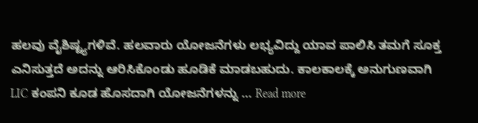ಹಲವು ವೈಶಿಷ್ಟ್ಯಗಳಿವೆ. ಹಲವಾರು ಯೋಜನೆಗಳು ಲಭ್ಯವಿದ್ದು ಯಾವ ಪಾಲಿಸಿ ತಮಗೆ ಸೂಕ್ತ ಎನಿಸುತ್ತದೆ ಅದನ್ನು ಆರಿಸಿಕೊಂಡು ಹೂಡಿಕೆ ಮಾಡಬಹುದು. ಕಾಲಕಾಲಕ್ಕೆ ಅನುಗುಣವಾಗಿ LIC ಕಂಪನಿ ಕೂಡ ಹೊಸದಾಗಿ ಯೋಜನೆಗಳನ್ನು … Read more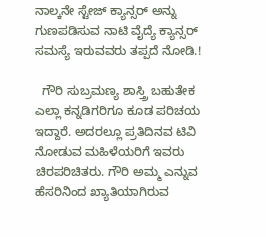ನಾಲ್ಕನೇ ಸ್ಟೇಜ್ ಕ್ಯಾನ್ಸರ್ ಅನ್ನು ಗುಣಪಡಿಸುವ ನಾಟಿ ವೈದ್ಯೆ ಕ್ಯಾನ್ಸರ್ ಸಮಸ್ಯೆ ಇರುವವರು ತಪ್ಪದೆ ನೋಡಿ.!

  ಗೌರಿ ಸುಬ್ರಮಣ್ಯ ಶಾಸ್ತ್ರಿ ಬಹುತೇಕ ಎಲ್ಲಾ ಕನ್ನಡಿಗರಿಗೂ ಕೂಡ ಪರಿಚಯ ಇದ್ದಾರೆ. ಅದರಲ್ಲೂ ಪ್ರತಿದಿನವ ಟಿವಿ ನೋಡುವ ಮಹಿಳೆಯರಿಗೆ ಇವರು ಚಿರಪರಿಚಿತರು. ಗೌರಿ ಅಮ್ಮ ಎನ್ನುವ ಹೆಸರಿನಿಂದ ಖ್ಯಾತಿಯಾಗಿರುವ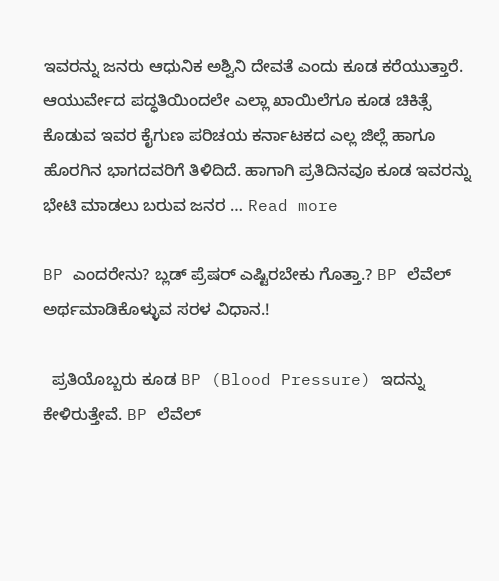ಇವರನ್ನು ಜನರು ಆಧುನಿಕ ಅಶ್ವಿನಿ ದೇವತೆ ಎಂದು ಕೂಡ ಕರೆಯುತ್ತಾರೆ. ಆಯುರ್ವೇದ ಪದ್ಧತಿಯಿಂದಲೇ ಎಲ್ಲಾ ಖಾಯಿಲೆಗೂ ಕೂಡ ಚಿಕಿತ್ಸೆ ಕೊಡುವ ಇವರ ಕೈಗುಣ ಪರಿಚಯ ಕರ್ನಾಟಕದ ಎಲ್ಲ ಜಿಲ್ಲೆ ಹಾಗೂ ಹೊರಗಿನ ಭಾಗದವರಿಗೆ ತಿಳಿದಿದೆ. ಹಾಗಾಗಿ ಪ್ರತಿದಿನವೂ ಕೂಡ ಇವರನ್ನು ಭೇಟಿ ಮಾಡಲು ಬರುವ ಜನರ … Read more

BP ಎಂದರೇನು? ಬ್ಲಡ್ ಪ್ರೆಷರ್ ಎಷ್ಟಿರಬೇಕು ಗೊತ್ತಾ.? BP ಲೆವೆಲ್ ಅರ್ಥಮಾಡಿಕೊಳ್ಳುವ ಸರಳ ವಿಧಾನ.!

  ಪ್ರತಿಯೊಬ್ಬರು ಕೂಡ BP (Blood Pressure) ಇದನ್ನು ಕೇಳಿರುತ್ತೇವೆ. BP ಲೆವೆಲ್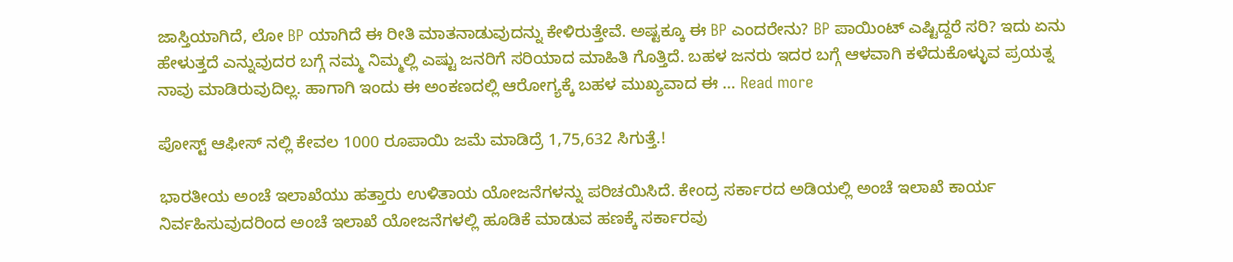ಜಾಸ್ತಿಯಾಗಿದೆ, ಲೋ BP ಯಾಗಿದೆ ಈ ರೀತಿ ಮಾತನಾಡುವುದನ್ನು ಕೇಳಿರುತ್ತೇವೆ. ಅಷ್ಟಕ್ಕೂ ಈ BP ಎಂದರೇನು? BP ಪಾಯಿಂಟ್ ಎಷ್ಟಿದ್ದರೆ ಸರಿ? ಇದು ಏನು ಹೇಳುತ್ತದೆ ಎನ್ನುವುದರ ಬಗ್ಗೆ ನಮ್ಮ ನಿಮ್ಮಲ್ಲಿ ಎಷ್ಟು ಜನರಿಗೆ ಸರಿಯಾದ ಮಾಹಿತಿ ಗೊತ್ತಿದೆ. ಬಹಳ ಜನರು ಇದರ ಬಗ್ಗೆ ಆಳವಾಗಿ ಕಳೆದುಕೊಳ್ಳುವ ಪ್ರಯತ್ನ ನಾವು ಮಾಡಿರುವುದಿಲ್ಲ. ಹಾಗಾಗಿ ಇಂದು ಈ ಅಂಕಣದಲ್ಲಿ ಆರೋಗ್ಯಕ್ಕೆ ಬಹಳ ಮುಖ್ಯವಾದ ಈ … Read more

ಪೋಸ್ಟ್ ಆಫೀಸ್ ನಲ್ಲಿ ಕೇವಲ 1000 ರೂಪಾಯಿ ಜಮೆ ಮಾಡಿದ್ರೆ 1,75,632 ಸಿಗುತ್ತೆ.!

ಭಾರತೀಯ ಅಂಚೆ ಇಲಾಖೆಯು ಹತ್ತಾರು ಉಳಿತಾಯ ಯೋಜನೆಗಳನ್ನು ಪರಿಚಯಿಸಿದೆ. ಕೇಂದ್ರ ಸರ್ಕಾರದ ಅಡಿಯಲ್ಲಿ ಅಂಚೆ ಇಲಾಖೆ ಕಾರ್ಯ ನಿರ್ವಹಿಸುವುದರಿಂದ ಅಂಚೆ ಇಲಾಖೆ ಯೋಜನೆಗಳಲ್ಲಿ ಹೂಡಿಕೆ ಮಾಡುವ ಹಣಕ್ಕೆ ಸರ್ಕಾರವು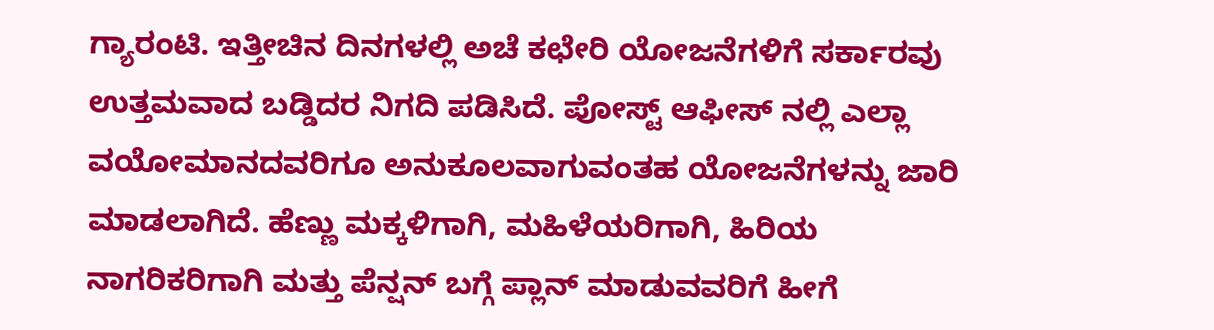ಗ್ಯಾರಂಟಿ. ಇತ್ತೀಚಿನ ದಿನಗಳಲ್ಲಿ ಅಚೆ ಕಛೇರಿ ಯೋಜನೆಗಳಿಗೆ ಸರ್ಕಾರವು ಉತ್ತಮವಾದ ಬಡ್ಡಿದರ ನಿಗದಿ ಪಡಿಸಿದೆ. ಪೋಸ್ಟ್ ಆಫೀಸ್ ನಲ್ಲಿ ಎಲ್ಲಾ ವಯೋಮಾನದವರಿಗೂ ಅನುಕೂಲವಾಗುವಂತಹ ಯೋಜನೆಗಳನ್ನು ಜಾರಿ ಮಾಡಲಾಗಿದೆ. ಹೆಣ್ಣು ಮಕ್ಕಳಿಗಾಗಿ, ಮಹಿಳೆಯರಿಗಾಗಿ, ಹಿರಿಯ ನಾಗರಿಕರಿಗಾಗಿ ಮತ್ತು ಪೆನ್ಷನ್ ಬಗ್ಗೆ ಪ್ಲಾನ್ ಮಾಡುವವರಿಗೆ ಹೀಗೆ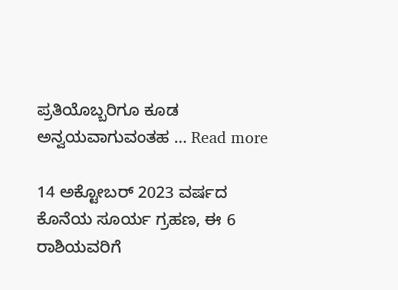ಪ್ರತಿಯೊಬ್ಬರಿಗೂ ಕೂಡ ಅನ್ವಯವಾಗುವಂತಹ … Read more

14 ಅಕ್ಟೋಬರ್ 2023 ವರ್ಷದ ಕೊನೆಯ ಸೂರ್ಯ ಗ್ರಹಣ, ಈ 6 ರಾಶಿಯವರಿಗೆ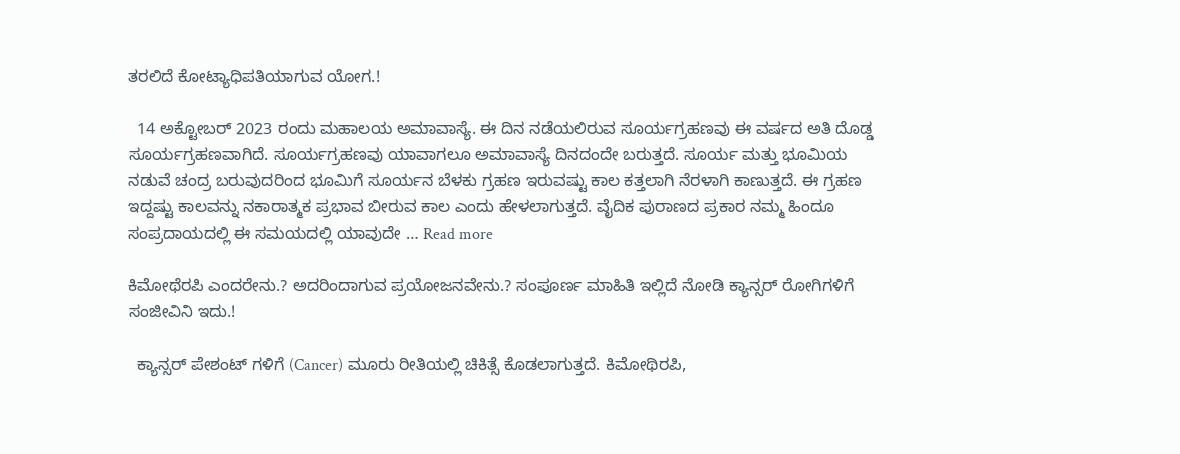ತರಲಿದೆ ಕೋಟ್ಯಾಧಿಪತಿಯಾಗುವ ಯೋಗ.!

  14 ಅಕ್ಟೋಬರ್ 2023 ರಂದು ಮಹಾಲಯ ಅಮಾವಾಸ್ಯೆ. ಈ ದಿನ ನಡೆಯಲಿರುವ ಸೂರ್ಯಗ್ರಹಣವು ಈ ವರ್ಷದ ಅತಿ ದೊಡ್ಡ ಸೂರ್ಯಗ್ರಹಣವಾಗಿದೆ. ಸೂರ್ಯಗ್ರಹಣವು ಯಾವಾಗಲೂ ಅಮಾವಾಸ್ಯೆ ದಿನದಂದೇ ಬರುತ್ತದೆ. ಸೂರ್ಯ ಮತ್ತು ಭೂಮಿಯ ನಡುವೆ ಚಂದ್ರ ಬರುವುದರಿಂದ ಭೂಮಿಗೆ ಸೂರ್ಯನ ಬೆಳಕು ಗ್ರಹಣ ಇರುವಷ್ಟು ಕಾಲ ಕತ್ತಲಾಗಿ ನೆರಳಾಗಿ ಕಾಣುತ್ತದೆ. ಈ ಗ್ರಹಣ ಇದ್ದಷ್ಟು ಕಾಲವನ್ನು ನಕಾರಾತ್ಮಕ ಪ್ರಭಾವ ಬೀರುವ ಕಾಲ ಎಂದು ಹೇಳಲಾಗುತ್ತದೆ. ವೈದಿಕ ಪುರಾಣದ ಪ್ರಕಾರ ನಮ್ಮ ಹಿಂದೂ ಸಂಪ್ರದಾಯದಲ್ಲಿ ಈ ಸಮಯದಲ್ಲಿ ಯಾವುದೇ … Read more

ಕಿಮೋಥೆರಪಿ ಎಂದರೇನು.? ಅದರಿಂದಾಗುವ ಪ್ರಯೋಜನವೇನು.? ಸಂಪೂರ್ಣ ಮಾಹಿತಿ ಇಲ್ಲಿದೆ ನೋಡಿ ಕ್ಯಾನ್ಸರ್ ರೋಗಿಗಳಿಗೆ ಸಂಜೀವಿನಿ ಇದು.!

  ಕ್ಯಾನ್ಸರ್ ಪೇಶಂಟ್ ಗಳಿಗೆ (Cancer) ಮೂರು ರೀತಿಯಲ್ಲಿ ಚಿಕಿತ್ಸೆ ಕೊಡಲಾಗುತ್ತದೆ. ಕಿಮೋಥಿರಪಿ,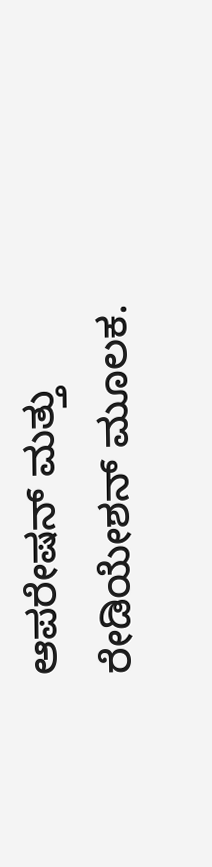ಆಪರೇಷನ್ ಮತ್ತು ರೇಡಿಯೇಶನ್ ಮೂಲಕ.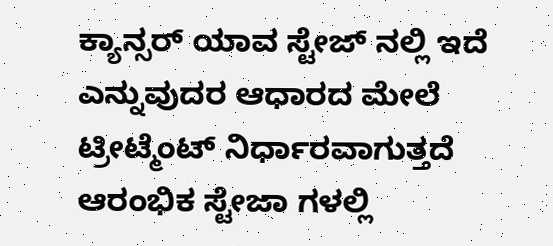ಕ್ಯಾನ್ಸರ್ ಯಾವ ಸ್ಟೇಜ್ ನಲ್ಲಿ ಇದೆ ಎನ್ನುವುದರ ಆಧಾರದ ಮೇಲೆ ಟ್ರೀಟ್ಮೆಂಟ್ ನಿರ್ಧಾರವಾಗುತ್ತದೆ ಆರಂಭಿಕ ಸ್ಟೇಜಾ ಗಳಲ್ಲಿ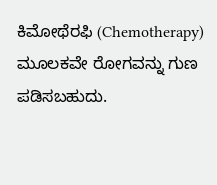ಕಿಮೋಥೆರಫಿ (Chemotherapy) ಮೂಲಕವೇ ರೋಗವನ್ನು ಗುಣ ಪಡಿಸಬಹುದು.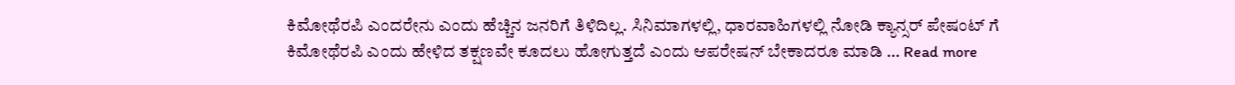ಕಿಮೋಥೆರಪಿ ಎಂದರೇನು ಎಂದು ಹೆಚ್ಚಿನ ಜನರಿಗೆ ತಿಳಿದಿಲ್ಲ. ಸಿನಿಮಾಗಳಲ್ಲಿ, ಧಾರವಾಹಿಗಳಲ್ಲಿ ನೋಡಿ ಕ್ಯಾನ್ಸರ್ ಪೇಷಂಟ್ ಗೆ ಕಿಮೋಥೆರಪಿ ಎಂದು ಹೇಳಿದ ತಕ್ಷಣವೇ ಕೂದಲು ಹೋಗುತ್ತದೆ ಎಂದು ಆಪರೇಷನ್ ಬೇಕಾದರೂ ಮಾಡಿ … Read more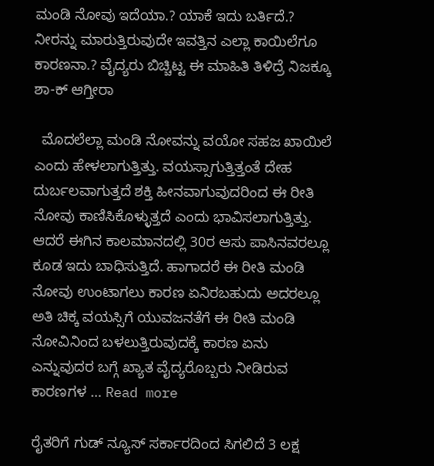ಮಂಡಿ ನೋವು ಇದೆಯಾ.? ಯಾಕೆ ಇದು ಬರ್ತಿದೆ.? ನೀರನ್ನು ಮಾರುತ್ತಿರುವುದೇ ಇವತ್ತಿನ ಎಲ್ಲಾ ಕಾಯಿಲೆಗೂ ಕಾರಣನಾ.? ವೈದ್ಯರು ಬಿಚ್ಚಿಟ್ಟ ಈ ಮಾಹಿತಿ ತಿಳಿದ್ರೆ ನಿಜಕ್ಕೂ ಶಾ-ಕ್ ಆಗ್ತೀರಾ

  ಮೊದಲೆಲ್ಲಾ ಮಂಡಿ ನೋವನ್ನು ವಯೋ ಸಹಜ ಖಾಯಿಲೆ ಎಂದು ಹೇಳಲಾಗುತ್ತಿತ್ತು. ವಯಸ್ಸಾಗುತ್ತಿತ್ತಂತೆ ದೇಹ ದುರ್ಬಲವಾಗುತ್ತದೆ ಶಕ್ತಿ ಹೀನವಾಗುವುದರಿಂದ ಈ ರೀತಿ ನೋವು ಕಾಣಿಸಿಕೊಳ್ಳುತ್ತದೆ ಎಂದು ಭಾವಿಸಲಾಗುತ್ತಿತ್ತು. ಆದರೆ ಈಗಿನ ಕಾಲಮಾನದಲ್ಲಿ 30ರ ಆಸು ಪಾಸಿನವರಲ್ಲೂ ಕೂಡ ಇದು ಬಾಧಿಸುತ್ತಿದೆ. ಹಾಗಾದರೆ ಈ ರೀತಿ ಮಂಡಿ ನೋವು ಉಂಟಾಗಲು ಕಾರಣ ಏನಿರಬಹುದು ಅದರಲ್ಲೂ ಅತಿ ಚಿಕ್ಕ ವಯಸ್ಸಿಗೆ ಯುವಜನತೆಗೆ ಈ ರೀತಿ ಮಂಡಿ ನೋವಿನಿಂದ ಬಳಲುತ್ತಿರುವುದಕ್ಕೆ ಕಾರಣ ಏನು ಎನ್ನುವುದರ ಬಗ್ಗೆ ಖ್ಯಾತ ವೈದ್ಯರೊಬ್ಬರು ನೀಡಿರುವ ಕಾರಣಗಳ … Read more

ರೈತರಿಗೆ ಗುಡ್ ನ್ಯೂಸ್ ಸರ್ಕಾರದಿಂದ ಸಿಗಲಿದೆ 3 ಲಕ್ಷ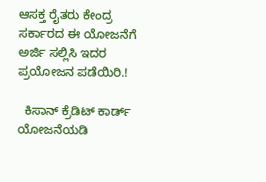ಆಸಕ್ತ ರೈತರು ಕೇಂದ್ರ ಸರ್ಕಾರದ ಈ ಯೋಜನೆಗೆ ಅರ್ಜಿ ಸಲ್ಲಿಸಿ ಇದರ ಪ್ರಯೋಜನ ಪಡೆಯಿರಿ.!

  ಕಿಸಾನ್ ಕ್ರೆಡಿಟ್ ಕಾರ್ಡ್ ಯೋಜನೆಯಡಿ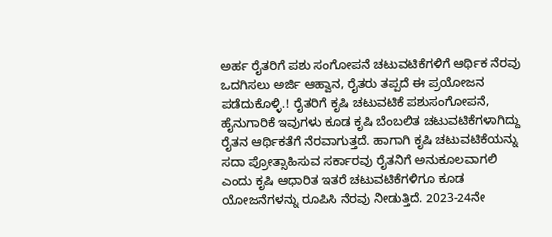ಅರ್ಹ ರೈತರಿಗೆ ಪಶು ಸಂಗೋಪನೆ ಚಟುವಟಿಕೆಗಳಿಗೆ ಆರ್ಥಿಕ ನೆರವು ಒದಗಿಸಲು ಅರ್ಜಿ ಆಹ್ವಾನ, ರೈತರು ತಪ್ಪದೆ ಈ ಪ್ರಯೋಜನ ಪಡೆದುಕೊಳ್ಳಿ.! ರೈತರಿಗೆ ಕೃಷಿ ಚಟುವಟಿಕೆ ಪಶುಸಂಗೋಪನೆ, ಹೈನುಗಾರಿಕೆ ಇವುಗಳು ಕೂಡ ಕೃಷಿ ಬೆಂಬಲಿತ ಚಟುವಟಿಕೆಗಳಾಗಿದ್ದು ರೈತನ ಆರ್ಥಿಕತೆಗೆ ನೆರವಾಗುತ್ತದೆ. ಹಾಗಾಗಿ ಕೃಷಿ ಚಟುವಟಿಕೆಯನ್ನು ಸದಾ ಪ್ರೋತ್ಸಾಹಿಸುವ ಸರ್ಕಾರವು ರೈತನಿಗೆ ಅನುಕೂಲವಾಗಲಿ ಎಂದು ಕೃಷಿ ಆಧಾರಿತ ಇತರೆ ಚಟುವಟಿಕೆಗಳಿಗೂ ಕೂಡ ಯೋಜನೆಗಳನ್ನು ರೂಪಿಸಿ ನೆರವು ನೀಡುತ್ತಿದೆ. 2023-24ನೇ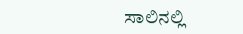ಸಾಲಿನಲ್ಲಿ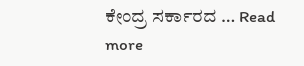ಕೇಂದ್ರ ಸರ್ಕಾರದ … Read more